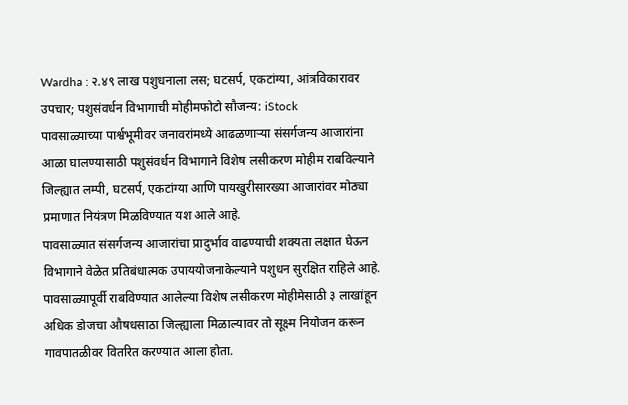Wardha : २.४९ लाख पशुधनाला लस; घटसर्प, एकटांग्या, आंत्रविकारावर उपचार; पशुसंवर्धन विभागाची मोहीमफोटो सौजन्य: iStock
पावसाळ्याच्या पार्श्वभूमीवर जनावरांमध्ये आढळणाऱ्या संसर्गजन्य आजारांना आळा घालण्यासाठी पशुसंवर्धन विभागाने विशेष लसीकरण मोहीम राबविल्याने जिल्ह्यात लम्पी, घटसर्प, एकटांग्या आणि पायखुरीसारख्या आजारांवर मोठ्या प्रमाणात नियंत्रण मिळविण्यात यश आले आहे.
पावसाळ्यात संसर्गजन्य आजारांचा प्रादुर्भाव वाढण्याची शक्यता लक्षात घेऊन विभागाने वेळेत प्रतिबंधात्मक उपाययोजनाकेल्याने पशुधन सुरक्षित राहिले आहे. पावसाळ्यापूर्वी राबविण्यात आलेल्या विशेष लसीकरण मोहीमेसाठी ३ लाखांहून अधिक डोजचा औषधसाठा जिल्ह्याला मिळाल्यावर तो सूक्ष्म नियोजन करून गावपातळीवर वितरित करण्यात आला होता.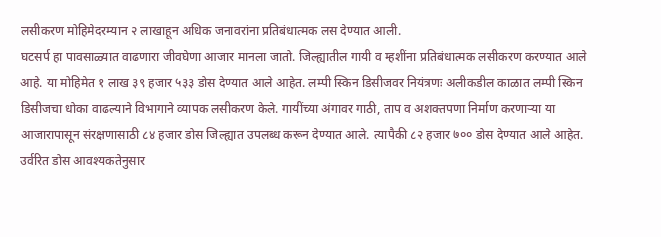लसीकरण मोहिमेदरम्यान २ लाखाहून अधिक जनावरांना प्रतिबंधात्मक लस देण्यात आली.
घटसर्प हा पावसाळ्यात वाढणारा जीवघेणा आजार मानला जातो. जिल्ह्यातील गायी व म्हशींना प्रतिबंधात्मक लसीकरण करण्यात आले आहे. या मोहिमेत १ लाख ३९ हजार ५३३ डोस देण्यात आले आहेत. लम्पी स्किन डिसीजवर नियंत्रणः अलीकडील काळात लम्पी स्किन डिसीजचा धोका वाढल्याने विभागाने व्यापक लसीकरण केले. गायींच्या अंगावर गाठी, ताप व अशक्तपणा निर्माण करणाऱ्या या आजारापासून संरक्षणासाठी ८४ हजार डोस जिल्ह्यात उपलब्ध करून देण्यात आले. त्यापैकी ८२ हजार ७०० डोस देण्यात आले आहेत. उर्वरित डोस आवश्यकतेनुसार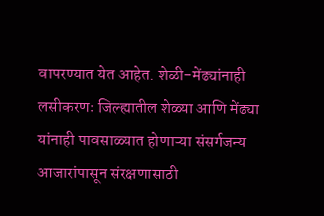वापरण्यात येत आहेत. शेळी-मेंढ्यांनाही लसीकरणः जिल्ह्यातील शेळ्या आणि मेंढ्या यांनाही पावसाळ्यात होणाऱ्या संसर्गजन्य आजारांपासून संरक्षणासाठी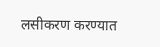लसीकरण करण्यात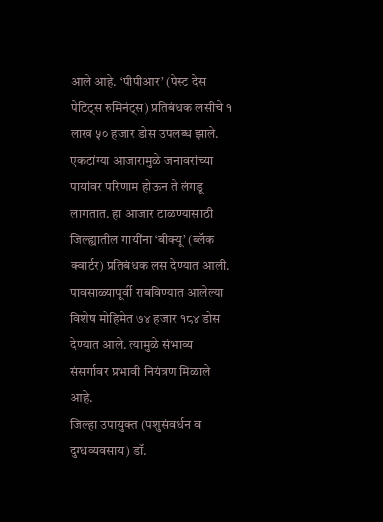आले आहे. ‘पीपीआर’ (पेस्ट देस पेटिट्स रुमिनंट्स) प्रतिबंधक लसीचे १ लाख ५० हजार डोस उपलब्ध झाले.
एकटांग्या आजारामुळे जनावरांच्या पायांवर परिणाम होऊन ते लंगडू लागतात. हा आजार टाळण्यासाठी जिल्ह्यातील गायींना ‘बीक्यू’ (ब्लॅक क्वार्टर) प्रतिबंधक लस देण्यात आली. पावसाळ्यापूर्वी राबविण्यात आलेल्या विशेष मोहिमेत ७४ हजार १८४ डोस देण्यात आले. त्यामुळे संभाव्य संसर्गावर प्रभावी नियंत्रण मिळाले आहे.
जिल्हा उपायुक्त (पशुसंवर्धन व दुग्धव्यवसाय) डॉ.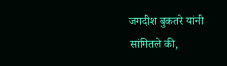जगदीश बुकतरे यांनी सांगितले की,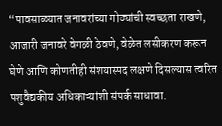“पावसाळ्यात जनावरांच्या गोठ्यांची स्वच्छता राखणे, आजारी जनावरे वेगळी ठेवणे, वेळेत लसीकरण करून घेणे आणि कोणतीही संशयास्पद लक्षणे दिसल्यास त्वरित पशुवैद्यकीय अधिकाऱ्यांशी संपर्क साधावा.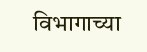विभागाच्या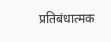प्रतिबंधात्मक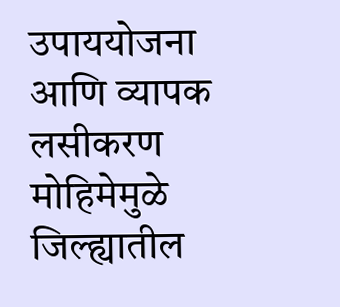उपाययोजना आणि व्यापक लसीकरण मोहिमेमुळे जिल्ह्यातील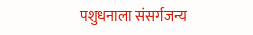पशुधनाला संसर्गजन्य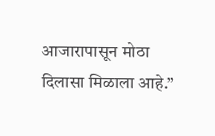आजारापासून मोठा दिलासा मिळाला आहे.”